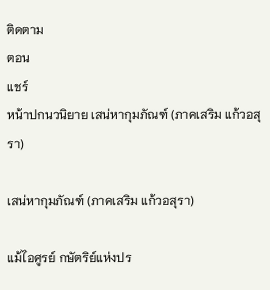ติดตาม
ตอน
แชร์
หน้าปกนวนิยาย เสน่หากุมภัณฑ์ (ภาคเสริม แก้วอสุรา)

เสน่หากุมภัณฑ์ (ภาคเสริม แก้วอสุรา)

แม้ไอศูรย์ กษัตริย์แห่งปร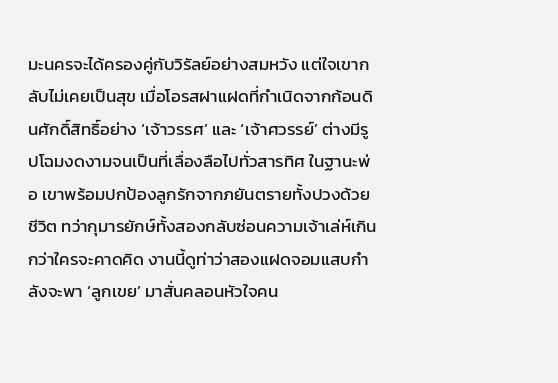มะนครจะได้ครองคู่กับวิรัลย์อย่างสมหวัง แต่ใจเขากลับไม่เคยเป็นสุข เมื่อโอรสฝาแฝดที่กำเนิดจากก้อนดินศักดิ์สิทธิ์อย่าง ‘เจ้าวรรศ’ และ ‘เจ้าศวรรย์’ ต่างมีรูปโฉมงดงามจนเป็นที่เลื่องลือไปทั่วสารทิศ ในฐานะพ่อ เขาพร้อมปกป้องลูกรักจากภยันตรายทั้งปวงด้วยชีวิต ทว่ากุมารยักษ์ทั้งสองกลับซ่อนความเจ้าเล่ห์เกินกว่าใครจะคาดคิด งานนี้ดูท่าว่าสองแฝดจอมแสบกำลังจะพา ‘ลูกเขย’ มาสั่นคลอนหัวใจคน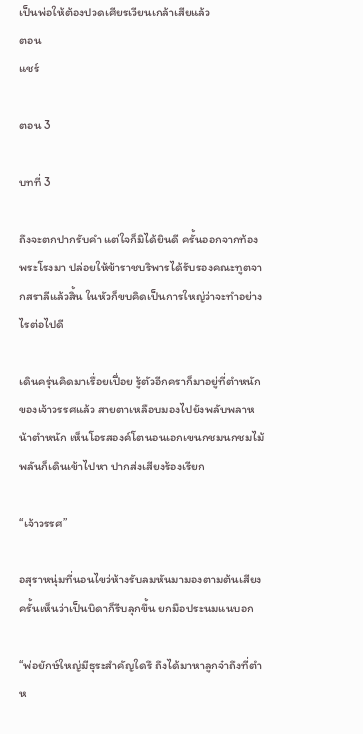เป็นพ่อให้ต้องปวดเศียรเวียนเกล้าเสียแล้ว
ตอน
แชร์

ตอน 3

บทที่ 3

ถึงจะตกปากรับคำ แต่ใจก็มิได้ยินดี ครั้นออกจากท้องพระโรงมา ปล่อยให้ข้าราชบริพารได้รับรองคณะทูตจากสราลีแล้วสิ้น ในหัวก็ขบคิดเป็นการใหญ่ว่าจะทำอย่างไรต่อไปดี

เดินครุ่นคิดมาเรื่อยเปื่อย รู้ตัวอีกคราก็มาอยู่ที่ตำหนักของเจ้าวรรศแล้ว สายตาเหลือบมองไปยังพลับพลาหน้าตำหนัก เห็นโอรสองค์โตนอนเอกเขนกชมนกชมไม้ พลันก็เดินเข้าไปหา ปากส่งเสียงร้องเรียก

“เจ้าวรรศ”

อสุราหนุ่มที่นอนไขว่ห้างรับลมหันมามองตามต้นเสียง ครั้นเห็นว่าเป็นบิดาก็รีบลุกขึ้น ยกมือประนมแนบอก

“พ่อยักษ์ใหญ่มีธุระสำคัญใดรึ ถึงได้มาหาลูกจ๋าถึงที่ตำห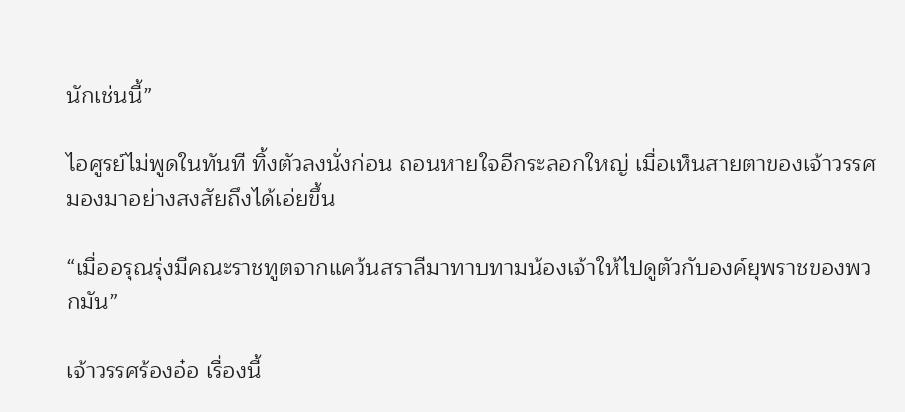นักเช่นนี้”

ไอศูรย์ไม่พูดในทันที ทิ้งตัวลงนั่งก่อน ถอนหายใจอีกระลอกใหญ่ เมื่อเห็นสายตาของเจ้าวรรศมองมาอย่างสงสัยถึงได้เอ่ยขึ้น

“เมื่ออรุณรุ่งมีคณะราชทูตจากแคว้นสราลีมาทาบทามน้องเจ้าให้ไปดูตัวกับองค์ยุพราชของพวกมัน”

เจ้าวรรศร้องอ๋อ เรื่องนี้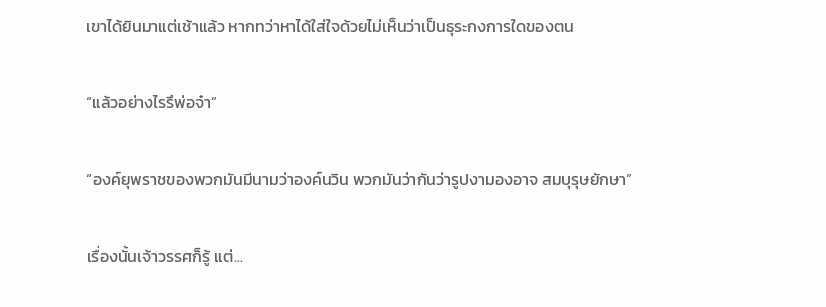เขาได้ยินมาแต่เช้าแล้ว หากทว่าหาได้ใส่ใจด้วยไม่เห็นว่าเป็นธุระกงการใดของตน

“แล้วอย่างไรรึพ่อจ๋า”

“องค์ยุพราชของพวกมันมีนามว่าองค์นวิน พวกมันว่ากันว่ารูปงามองอาจ สมบุรุษยักษา”

เรื่องนั้นเจ้าวรรศก็รู้ แต่...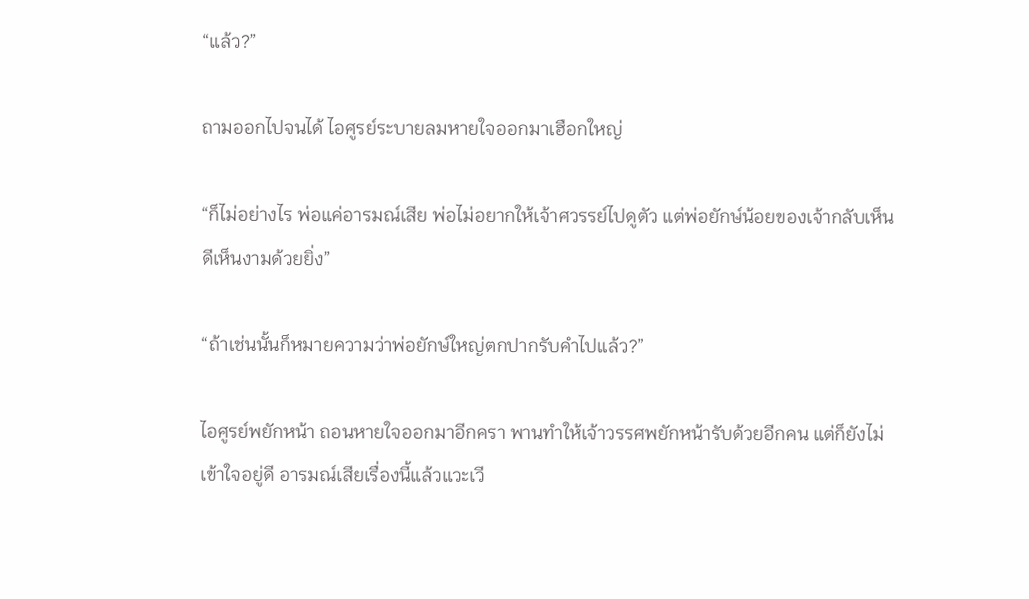“แล้ว?”

ถามออกไปจนได้ ไอศูรย์ระบายลมหายใจออกมาเฮือกใหญ่

“ก็ไม่อย่างไร พ่อแค่อารมณ์เสีย พ่อไม่อยากให้เจ้าศวรรย์ไปดูตัว แต่พ่อยักษ์น้อยของเจ้ากลับเห็นดีเห็นงามด้วยยิ่ง”

“ถ้าเช่นนั้นก็หมายความว่าพ่อยักษ์ใหญ่ตกปากรับคำไปแล้ว?”

ไอศูรย์พยักหน้า ถอนหายใจออกมาอีกครา พานทำให้เจ้าวรรศพยักหน้ารับด้วยอีกคน แต่ก็ยังไม่เข้าใจอยู่ดี อารมณ์เสียเรื่องนี้แล้วแวะเวี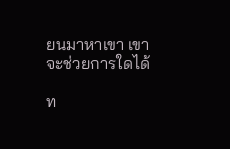ยนมาหาเขา เขาจะช่วยการใดได้

ท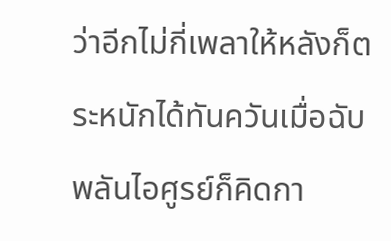ว่าอีกไม่กี่เพลาให้หลังก็ตระหนักได้ทันควันเมื่อฉับพลันไอศูรย์ก็คิดกา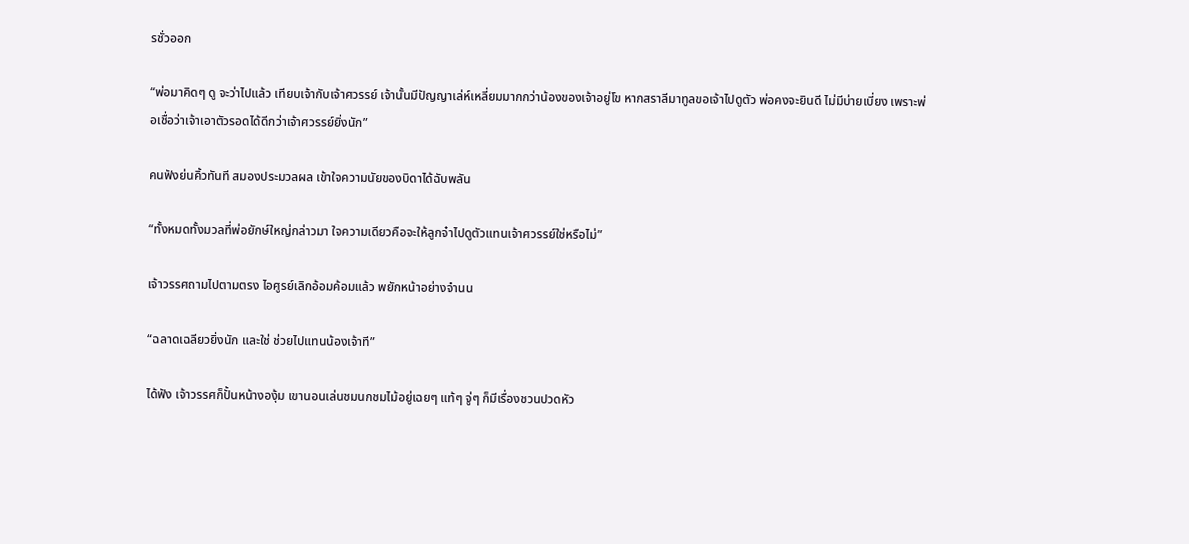รชั่วออก

“พ่อมาคิดๆ ดู จะว่าไปแล้ว เทียบเจ้ากับเจ้าศวรรย์ เจ้านั้นมีปัญญาเล่ห์เหลี่ยมมากกว่าน้องของเจ้าอยู่โข หากสราลีมาทูลขอเจ้าไปดูตัว พ่อคงจะยินดี ไม่มีบ่ายเบี่ยง เพราะพ่อเชื่อว่าเจ้าเอาตัวรอดได้ดีกว่าเจ้าศวรรย์ยิ่งนัก”

คนฟังย่นคิ้วทันที สมองประมวลผล เข้าใจความนัยของบิดาได้ฉับพลัน

“ทั้งหมดทั้งมวลที่พ่อยักษ์ใหญ่กล่าวมา ใจความเดียวคือจะให้ลูกจ๋าไปดูตัวแทนเจ้าศวรรย์ใช่หรือไม่”

เจ้าวรรศถามไปตามตรง ไอศูรย์เลิกอ้อมค้อมแล้ว พยักหน้าอย่างจำนน

“ฉลาดเฉลียวยิ่งนัก และใช่ ช่วยไปแทนน้องเจ้าที”

ได้ฟัง เจ้าวรรศก็ปั้นหน้างองุ้ม เขานอนเล่นชมนกชมไม้อยู่เฉยๆ แท้ๆ จู่ๆ ก็มีเรื่องชวนปวดหัว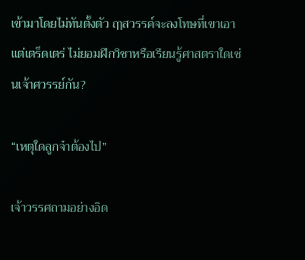เข้ามาโดยไม่ทันตั้งตัว ฤๅสวรรค์จะลงโทษที่เขาเอาแต่เตร็ดเตร่ ไม่ยอมฝึกวิชาหรือเรียนรู้ศาสตราใดเช่นเจ้าศวรรย์กัน?

“เหตุใดลูกจ๋าต้องไป”

เจ้าวรรศถามอย่างอิด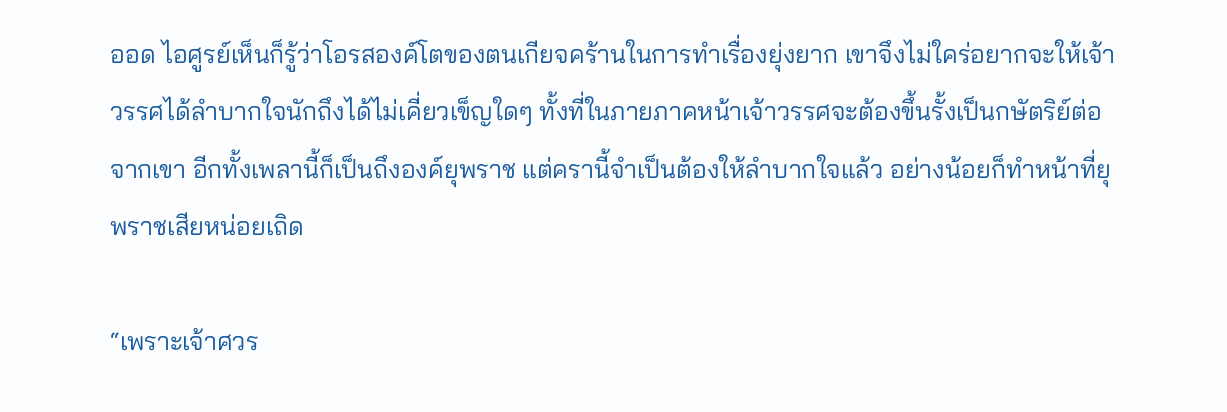ออด ไอศูรย์เห็นก็รู้ว่าโอรสองค์โตของตนเกียจคร้านในการทำเรื่องยุ่งยาก เขาจึงไม่ใคร่อยากจะให้เจ้าวรรศได้ลำบากใจนักถึงได้ไม่เคี่ยวเข็ญใดๆ ทั้งที่ในภายภาคหน้าเจ้าวรรศจะต้องขึ้นรั้งเป็นกษัตริย์ต่อจากเขา อีกทั้งเพลานี้ก็เป็นถึงองค์ยุพราช แต่ครานี้จำเป็นต้องให้ลำบากใจแล้ว อย่างน้อยก็ทำหน้าที่ยุพราชเสียหน่อยเถิด

“เพราะเจ้าศวร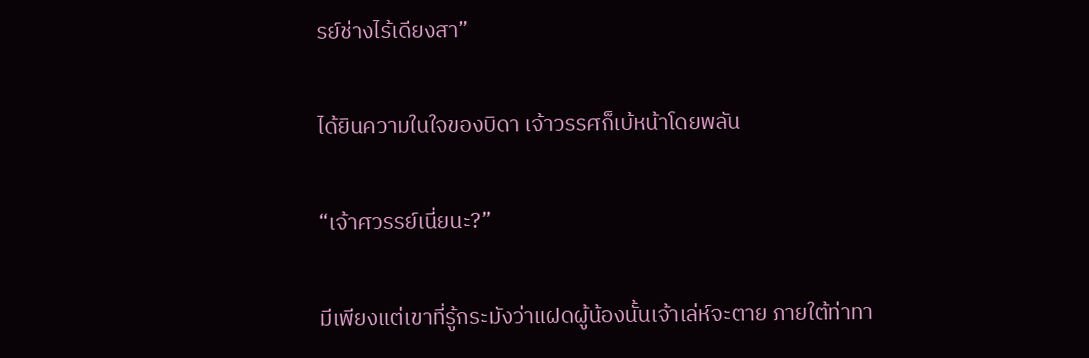รย์ช่างไร้เดียงสา”

ได้ยินความในใจของบิดา เจ้าวรรศก็เบ้หน้าโดยพลัน

“เจ้าศวรรย์เนี่ยนะ?”

มีเพียงแต่เขาที่รู้กระมังว่าแฝดผู้น้องนั้นเจ้าเล่ห์จะตาย ภายใต้ท่าทา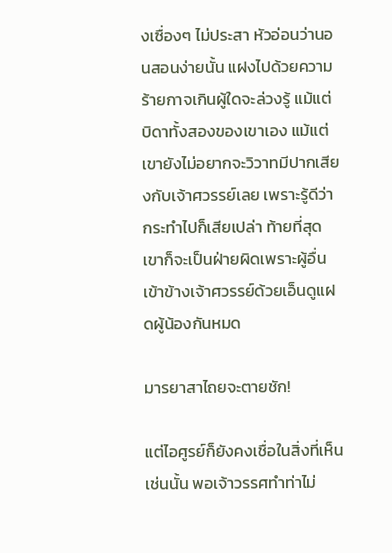งเซื่องๆ ไม่ประสา หัวอ่อนว่านอนสอนง่ายนั้น แฝงไปด้วยความร้ายกาจเกินผู้ใดจะล่วงรู้ แม้แต่บิดาทั้งสองของเขาเอง แม้แต่เขายังไม่อยากจะวิวาทมีปากเสียงกับเจ้าศวรรย์เลย เพราะรู้ดีว่ากระทำไปก็เสียเปล่า ท้ายที่สุด เขาก็จะเป็นฝ่ายผิดเพราะผู้อื่นเข้าข้างเจ้าศวรรย์ด้วยเอ็นดูแฝดผู้น้องกันหมด

มารยาสาไถยจะตายชัก!

แต่ไอศูรย์ก็ยังคงเชื่อในสิ่งที่เห็นเช่นนั้น พอเจ้าวรรศทำท่าไม่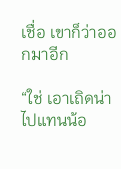เชื่อ เขาก็ว่าออกมาอีก

“ใช่ เอาเถิดน่า ไปแทนน้อ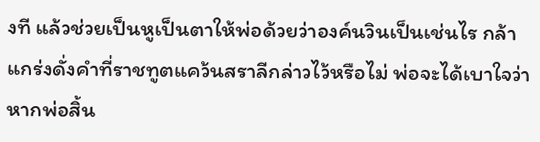งที แล้วช่วยเป็นหูเป็นตาให้พ่อด้วยว่าองค์นวินเป็นเช่นไร กล้าแกร่งดั่งคำที่ราชทูตแคว้นสราลีกล่าวไว้หรือไม่ พ่อจะได้เบาใจว่าหากพ่อสิ้น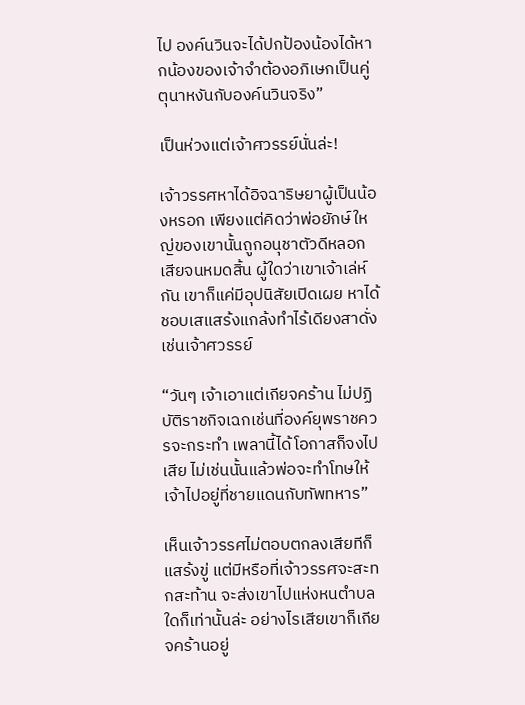ไป องค์นวินจะได้ปกป้องน้องได้หากน้องของเจ้าจำต้องอภิเษกเป็นคู่ตุนาหงันกับองค์นวินจริง”

เป็นห่วงแต่เจ้าศวรรย์นั่นล่ะ!

เจ้าวรรศหาได้อิจฉาริษยาผู้เป็นน้องหรอก เพียงแต่คิดว่าพ่อยักษ์ใหญ่ของเขานั้นถูกอนุชาตัวดีหลอกเสียจนหมดสิ้น ผู้ใดว่าเขาเจ้าเล่ห์กัน เขาก็แค่มีอุปนิสัยเปิดเผย หาได้ชอบเสแสร้งแกล้งทำไร้เดียงสาดั่งเช่นเจ้าศวรรย์

“วันๆ เจ้าเอาแต่เกียจคร้าน ไม่ปฏิบัติราชกิจเฉกเช่นที่องค์ยุพราชควรจะกระทำ เพลานี้ได้โอกาสก็จงไปเสีย ไม่เช่นนั้นแล้วพ่อจะทำโทษให้เจ้าไปอยู่ที่ชายแดนกับทัพทหาร”

เห็นเจ้าวรรศไม่ตอบตกลงเสียทีก็แสร้งขู่ แต่มีหรือที่เจ้าวรรศจะสะทกสะท้าน จะส่งเขาไปแห่งหนตำบลใดก็เท่านั้นล่ะ อย่างไรเสียเขาก็เกียจคร้านอยู่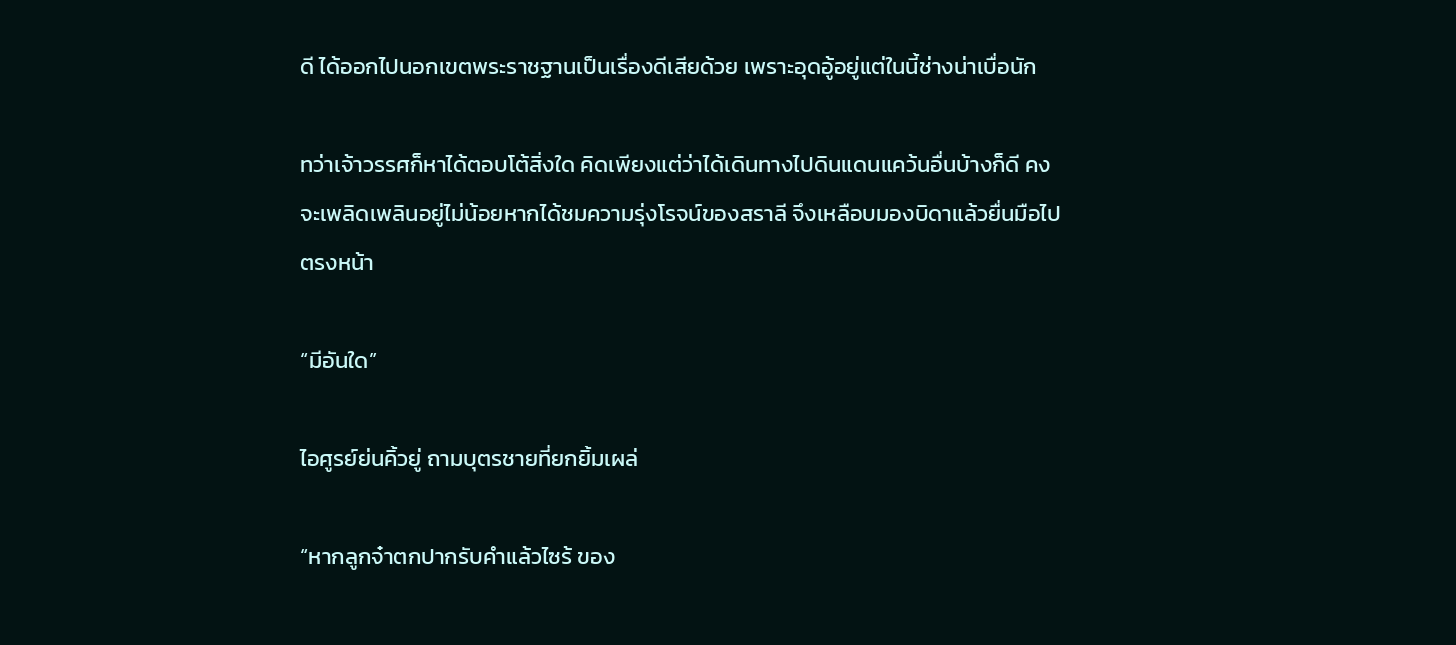ดี ได้ออกไปนอกเขตพระราชฐานเป็นเรื่องดีเสียด้วย เพราะอุดอู้อยู่แต่ในนี้ช่างน่าเบื่อนัก

ทว่าเจ้าวรรศก็หาได้ตอบโต้สิ่งใด คิดเพียงแต่ว่าได้เดินทางไปดินแดนแคว้นอื่นบ้างก็ดี คงจะเพลิดเพลินอยู่ไม่น้อยหากได้ชมความรุ่งโรจน์ของสราลี จึงเหลือบมองบิดาแล้วยื่นมือไปตรงหน้า

“มีอันใด”

ไอศูรย์ย่นคิ้วยู่ ถามบุตรชายที่ยกยิ้มเผล่

“หากลูกจ๋าตกปากรับคำแล้วไซร้ ของ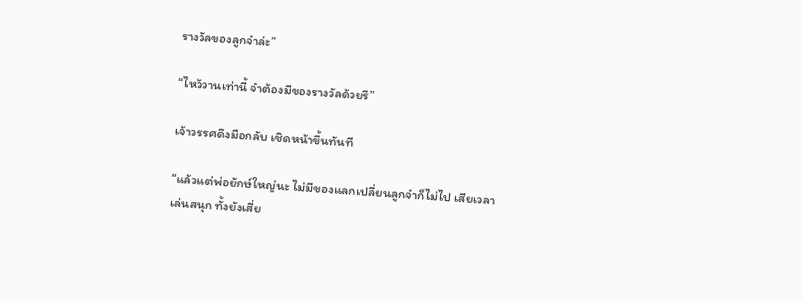รางวัลของลูกจ๋าล่ะ”

“ไหว้วานเท่านี้ จำต้องมีของรางวัลด้วยรึ”

เจ้าวรรศดึงมือกลับ เชิดหน้าขึ้นทันที

“แล้วแต่พ่อยักษ์ใหญ่นะ ไม่มีของแลกเปลี่ยนลูกจ๋าก็ไม่ไป เสียเวลาเล่นสนุก ทั้งยังเสี่ย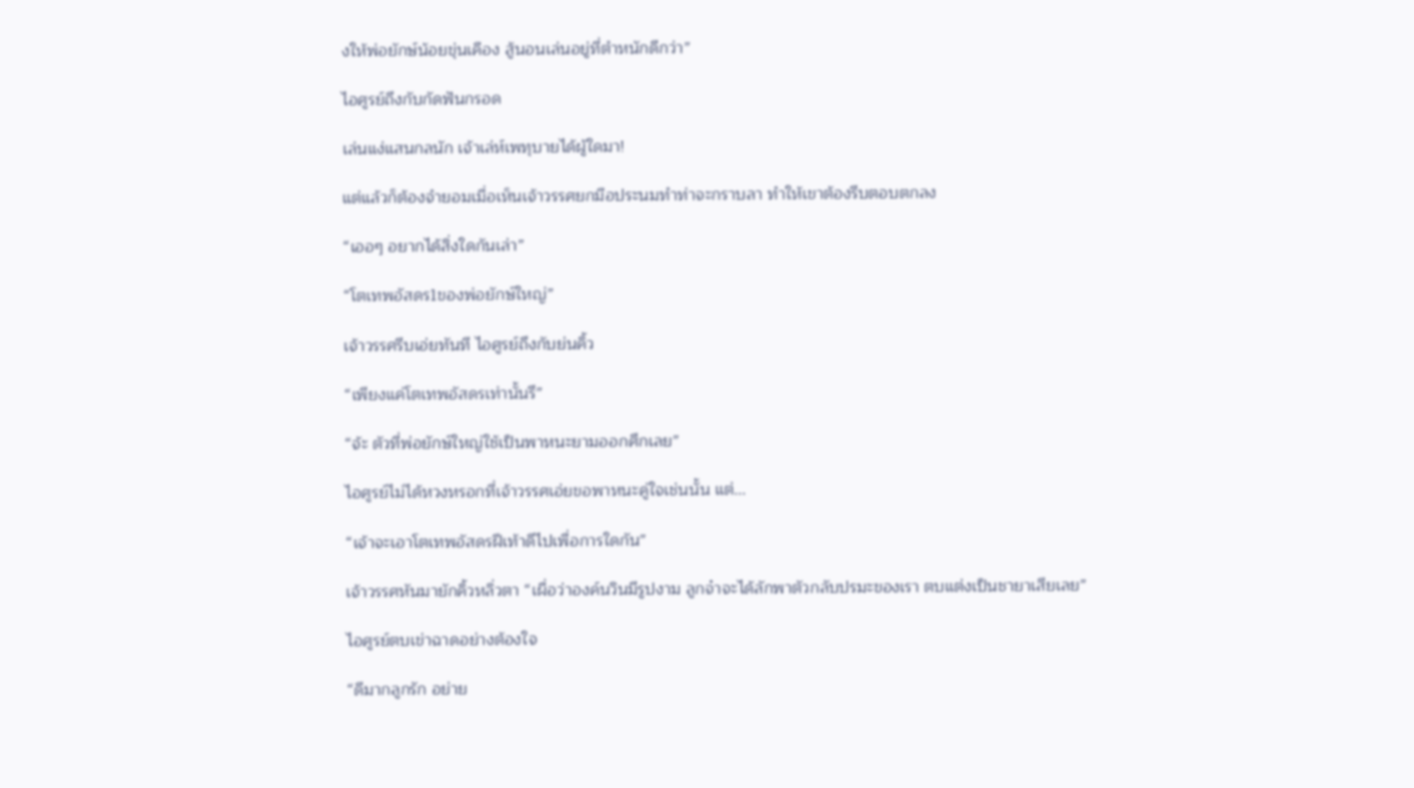งให้พ่อยักษ์น้อยขุ่นเคือง สู้นอนเล่นอยู่ที่ตำหนักดีกว่า”

ไอศูรย์ถึงกับกัดฟันกรอด

เล่นแง่แสนกลนัก เจ้าเล่ห์เพทุบายได้ผู้ใดมา!

แต่แล้วก็ต้องจำยอมเมื่อเห็นเจ้าวรรศยกมือประนมทำท่าจะกราบลา ทำให้เขาต้องรีบตอบตกลง

“เออๆ อยากได้สิ่งใดกันเล่า”

“โตเทพอัสดร1ของพ่อยักษ์ใหญ่”

เจ้าวรรศรีบเอ่ยทันที ไอศูรย์ถึงกับย่นคิ้ว

“เพียงแค่โตเทพอัสดรเท่านั้นรึ”

“จ้ะ ตัวที่พ่อยักษ์ใหญ่ใช้เป็นพาหนะยามออกศึกเลย”

ไอศูรย์ไม่ได้หวงหรอกที่เจ้าวรรศเอ่ยขอพาหนะคู่ใจเช่นนั้น แต่...

“เจ้าจะเอาโตเทพอัสดรฝีเท้าดีไปเพื่อการใดกัน”

เจ้าวรรศหันมายักคิ้วหลิ่วตา “เผื่อว่าองค์นวินมีรูปงาม ลูกจ๋าจะได้ลักพาตัวกลับปรมะของเรา ตบแต่งเป็นชายาเสียเลย”

ไอศูรย์ตบเข่าฉาดอย่างต้องใจ

“ดีมากลูกรัก อย่าย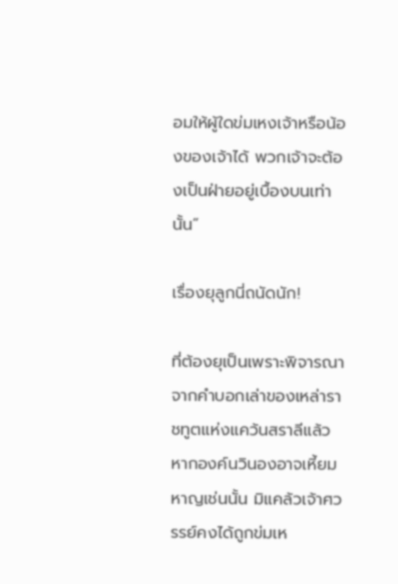อมให้ผู้ใดข่มเหงเจ้าหรือน้องของเจ้าได้ พวกเจ้าจะต้องเป็นฝ่ายอยู่เบื้องบนเท่านั้น”

เรื่องยุลูกนี่ถนัดนัก!

ที่ต้องยุเป็นเพราะพิจารณาจากคำบอกเล่าของเหล่าราชทูตแห่งแคว้นสราลีแล้ว หากองค์นวินองอาจเหี้ยมหาญเช่นนั้น มิแคล้วเจ้าศวรรย์คงได้ถูกข่มเห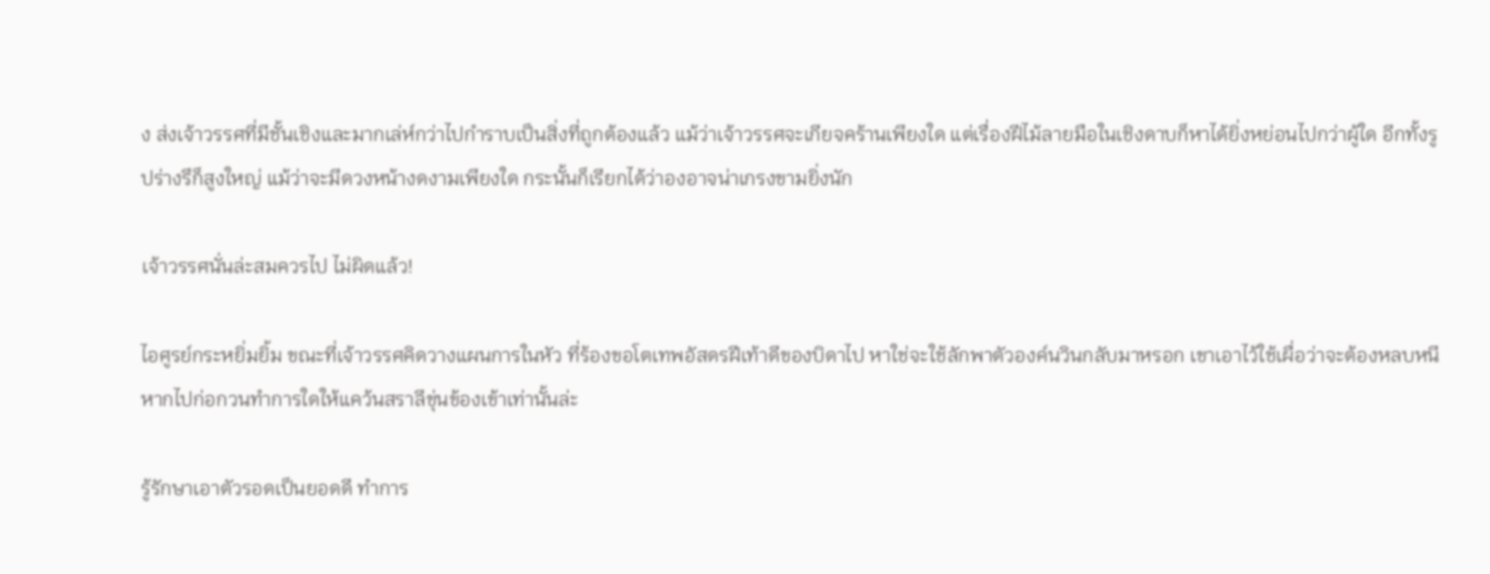ง ส่งเจ้าวรรศที่มีชั้นเชิงและมากเล่ห์กว่าไปกำราบเป็นสิ่งที่ถูกต้องแล้ว แม้ว่าเจ้าวรรศจะเกียจคร้านเพียงใด แต่เรื่องฝีไม้ลายมือในเชิงดาบก็หาได้ยิ่งหย่อนไปกว่าผู้ใด อีกทั้งรูปร่างรึก็สูงใหญ่ แม้ว่าจะมีดวงหน้างดงามเพียงใด กระนั้นก็เรียกได้ว่าองอาจน่าเกรงขามยิ่งนัก

เจ้าวรรศนั่นล่ะสมควรไป ไม่ผิดแล้ว!

ไอศูรย์กระหยิ่มยิ้ม ขณะที่เจ้าวรรศคิดวางแผนการในหัว ที่ร้องขอโตเทพอัสดรฝีเท้าดีของบิดาไป หาใช่จะใช้ลักพาตัวองค์นวินกลับมาหรอก เขาเอาไว้ใช้เผื่อว่าจะต้องหลบหนีหากไปก่อกวนทำการใดให้แคว้นสราลีขุ่นข้องเข้าเท่านั้นล่ะ

รู้รักษาเอาตัวรอดเป็นยอดดี ทำการ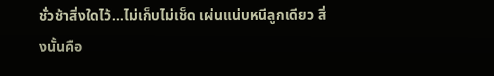ชั่วช้าสิ่งใดไว้...ไม่เก็บไม่เช็ด เผ่นแน่บหนีลูกเดียว สิ่งนั้นคือ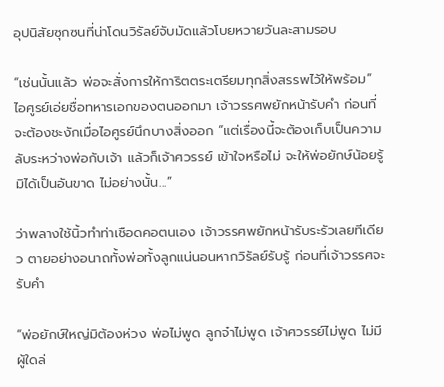อุปนิสัยซุกซนที่น่าโดนวิรัลย์จับมัดแล้วโบยหวายวันละสามรอบ

“เช่นนั้นแล้ว พ่อจะสั่งการให้การิตตระเตรียมทุกสิ่งสรรพไว้ให้พร้อม” ไอศูรย์เอ่ยชื่อทหารเอกของตนออกมา เจ้าวรรศพยักหน้ารับคำ ก่อนที่จะต้องชะงักเมื่อไอศูรย์นึกบางสิ่งออก “แต่เรื่องนี้จะต้องเก็บเป็นความลับระหว่างพ่อกับเจ้า แล้วก็เจ้าศวรรย์ เข้าใจหรือไม่ จะให้พ่อยักษ์น้อยรู้มิได้เป็นอันขาด ไม่อย่างนั้น...”

ว่าพลางใช้นิ้วทำท่าเชือดคอตนเอง เจ้าวรรศพยักหน้ารับระรัวเลยทีเดียว ตายอย่างอนาถทั้งพ่อทั้งลูกแน่นอนหากวิรัลย์รับรู้ ก่อนที่เจ้าวรรศจะรับคำ

“พ่อยักษ์ใหญ่มิต้องห่วง พ่อไม่พูด ลูกจ๋าไม่พูด เจ้าศวรรย์ไม่พูด ไม่มีผู้ใดล่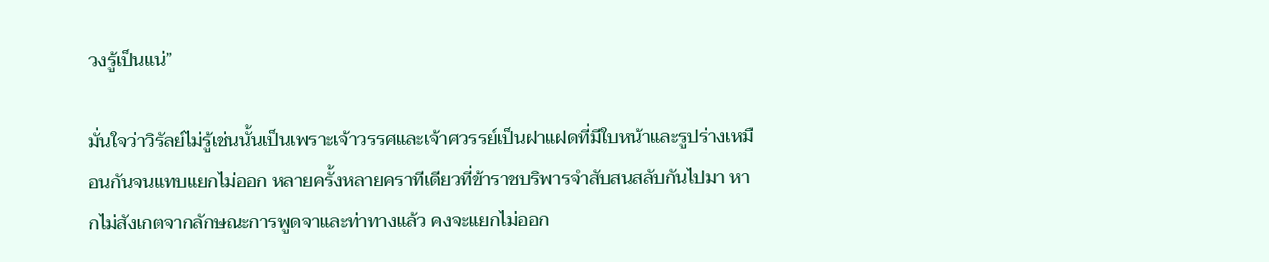วงรู้เป็นแน่”

มั่นใจว่าวิรัลย์ไม่รู้เช่นนั้นเป็นเพราะเจ้าวรรศและเจ้าศวรรย์เป็นฝาแฝดที่มีใบหน้าและรูปร่างเหมือนกันจนแทบแยกไม่ออก หลายครั้งหลายคราทีเดียวที่ข้าราชบริพารจำสับสนสลับกันไปมา หากไม่สังเกตจากลักษณะการพูดจาและท่าทางแล้ว คงจะแยกไม่ออก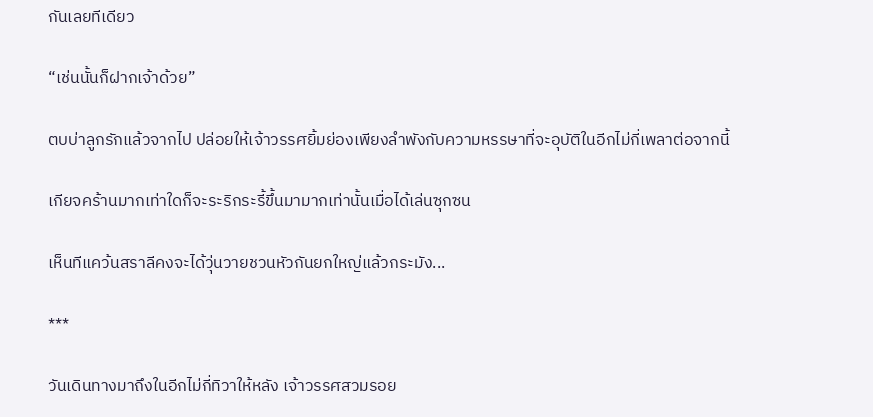กันเลยทีเดียว

“เช่นนั้นก็ฝากเจ้าด้วย”

ตบบ่าลูกรักแล้วจากไป ปล่อยให้เจ้าวรรศยิ้มย่องเพียงลำพังกับความหรรษาที่จะอุบัติในอีกไม่กี่เพลาต่อจากนี้

เกียจคร้านมากเท่าใดก็จะระริกระรี้ขึ้นมามากเท่านั้นเมื่อได้เล่นซุกซน

เห็นทีแคว้นสราลีคงจะได้วุ่นวายชวนหัวกันยกใหญ่แล้วกระมัง...

***

วันเดินทางมาถึงในอีกไม่กี่ทิวาให้หลัง เจ้าวรรศสวมรอย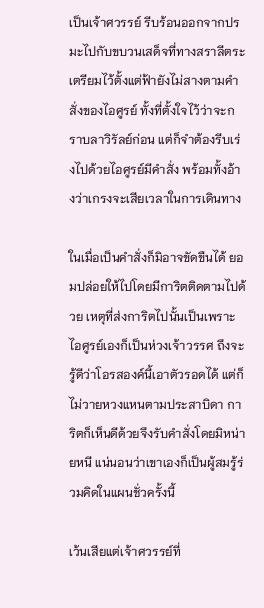เป็นเจ้าศวรรย์ รีบร้อนออกจากปรมะไปกับขบวนเสด็จที่ทางสราลีตระเตรียมไว้ตั้งแต่ฟ้ายังไม่สางตามคำสั่งของไอศูรย์ ทั้งที่ตั้งใจไว้ว่าจะกราบลาวิรัลย์ก่อน แต่ก็จำต้องรีบเร่งไปด้วยไอศูรย์มีคำสั่ง พร้อมทั้งอ้างว่าเกรงจะเสียเวลาในการเดินทาง

ในเมื่อเป็นคำสั่งก็มิอาจขัดขืนได้ ยอมปล่อยให้ไปโดยมีการิตติดตามไปด้วย เหตุที่ส่งการิตไปนั้นเป็นเพราะไอศูรย์เองก็เป็นห่วงเจ้าวรรศ ถึงจะรู้ดีว่าโอรสองค์นี้เอาตัวรอดได้ แต่ก็ไม่วายหวงแหนตามประสาบิดา การิตก็เห็นดีด้วยจึงรับคำสั่งโดยมิหน่ายหนี แน่นอนว่าเขาเองก็เป็นผู้สมรู้ร่วมคิดในแผนชั่วครั้งนี้

เว้นเสียแต่เจ้าศวรรย์ที่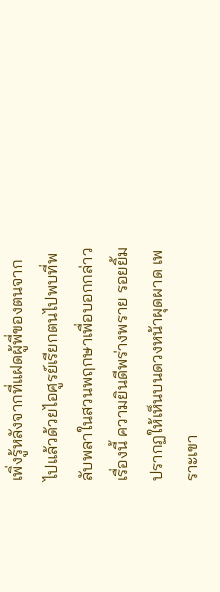เพิ่งรู้หลังจากที่แฝดผู้พี่ของตนจากไปแล้วด้วยไอศูรย์เรียกตนไปพบที่พลับพลาในสวนพฤกษาเพื่อบอกกล่าวเรื่องนี้ ความยินดีพร่างพราย รอยยิ้มปรากฏให้เห็นบนดวงหน้าผุดผาด เพราะเขา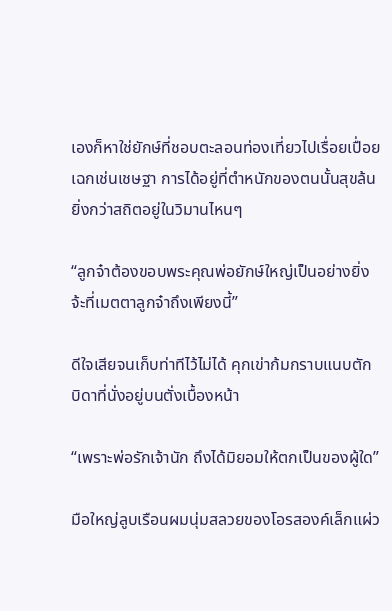เองก็หาใช่ยักษ์ที่ชอบตะลอนท่องเที่ยวไปเรื่อยเปื่อยเฉกเช่นเชษฐา การได้อยู่ที่ตำหนักของตนนั้นสุขล้นยิ่งกว่าสถิตอยู่ในวิมานไหนๆ

“ลูกจ๋าต้องขอบพระคุณพ่อยักษ์ใหญ่เป็นอย่างยิ่งจ้ะที่เมตตาลูกจ๋าถึงเพียงนี้”

ดีใจเสียจนเก็บท่าทีไว้ไม่ได้ คุกเข่าก้มกราบแนบตักบิดาที่นั่งอยู่บนตั่งเบื้องหน้า

“เพราะพ่อรักเจ้านัก ถึงได้มิยอมให้ตกเป็นของผู้ใด”

มือใหญ่ลูบเรือนผมนุ่มสลวยของโอรสองค์เล็กแผ่ว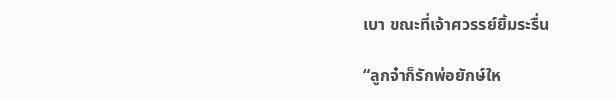เบา ขณะที่เจ้าศวรรย์ยิ้มระรื่น

“ลูกจ๋าก็รักพ่อยักษ์ให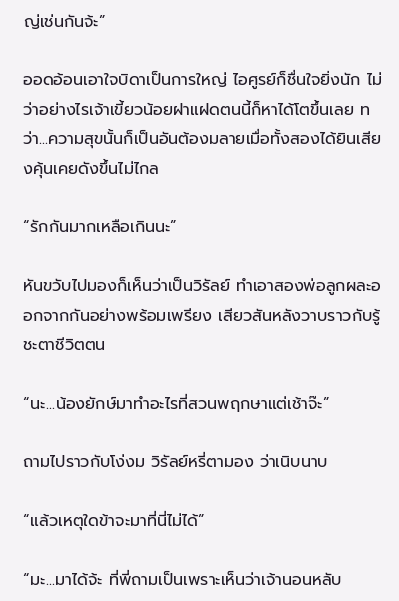ญ่เช่นกันจ้ะ”

ออดอ้อนเอาใจบิดาเป็นการใหญ่ ไอศูรย์ก็ชื่นใจยิ่งนัก ไม่ว่าอย่างไรเจ้าเขี้ยวน้อยฝาแฝดตนนี้ก็หาได้โตขึ้นเลย ทว่า...ความสุขนั้นก็เป็นอันต้องมลายเมื่อทั้งสองได้ยินเสียงคุ้นเคยดังขึ้นไม่ไกล

“รักกันมากเหลือเกินนะ”

หันขวับไปมองก็เห็นว่าเป็นวิรัลย์ ทำเอาสองพ่อลูกผละออกจากกันอย่างพร้อมเพรียง เสียวสันหลังวาบราวกับรู้ชะตาชีวิตตน

“นะ...น้องยักษ์มาทำอะไรที่สวนพฤกษาแต่เช้าจ๊ะ”

ถามไปราวกับโง่งม วิรัลย์หรี่ตามอง ว่าเนิบนาบ

“แล้วเหตุใดข้าจะมาที่นี่ไม่ได้”

“มะ...มาได้จ้ะ ที่พี่ถามเป็นเพราะเห็นว่าเจ้านอนหลับ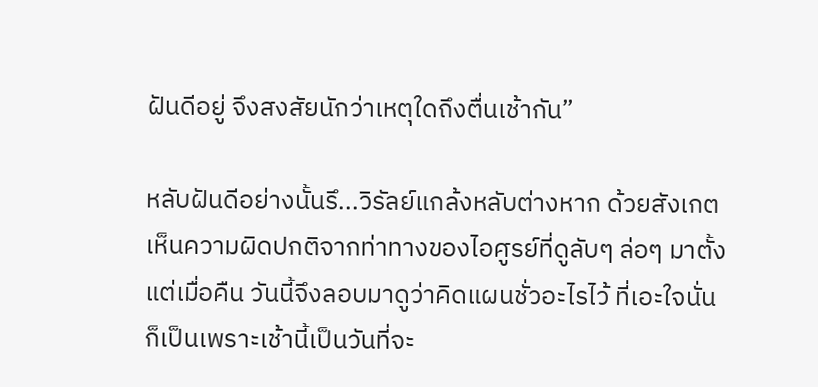ฝันดีอยู่ จึงสงสัยนักว่าเหตุใดถึงตื่นเช้ากัน”

หลับฝันดีอย่างนั้นรึ...วิรัลย์แกล้งหลับต่างหาก ด้วยสังเกตเห็นความผิดปกติจากท่าทางของไอศูรย์ที่ดูลับๆ ล่อๆ มาตั้งแต่เมื่อคืน วันนี้จึงลอบมาดูว่าคิดแผนชั่วอะไรไว้ ที่เอะใจนั่นก็เป็นเพราะเช้านี้เป็นวันที่จะ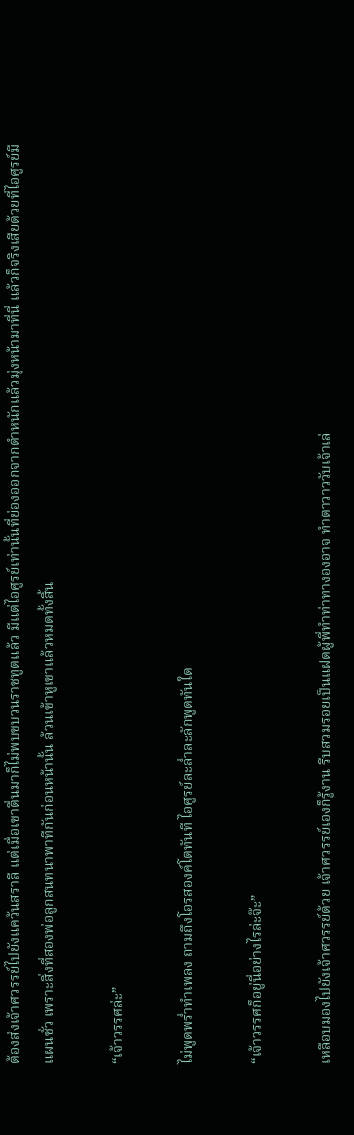ต้องส่งเจ้าศวรรย์ไปยังแคว้นสราลี แต่เมื่อเขาตื่นมาก็ไม่พบขบวนราชทูตแล้ว มีแต่ไอศูรย์เท่านั้นที่ย่องออกจากตำหนักแล้วมุ่งหน้ามาที่นี่ แล้วก็จริงเสียด้วยที่ไอศูรย์มีแผนชั่ว เพราะสิ่งที่สองพ่อลูกสนทนาพาทีกันก่อนหน้านั้น ล้วนเข้าหูเขาแล้วหมดทั้งสิ้น

“เจ้าวรรศล่ะ”

ไม่พูดพร่ำทำเพลง ถามถึงโอรสองค์โตทันที ไอศูรย์ละล่ำละลักพูดทันใด

“เจ้าวรรศก็อยู่นี่อย่างไรล่ะจ๊ะ”

เหลือบมองไปยังเจ้าศวรรย์ด้วย เจ้าศวรรย์เองก็รู้งาน รีบสวมรอยเป็นแฝดผู้พี่ทำท่าทางองอาจ ทำตาวาววับเจ้าเล่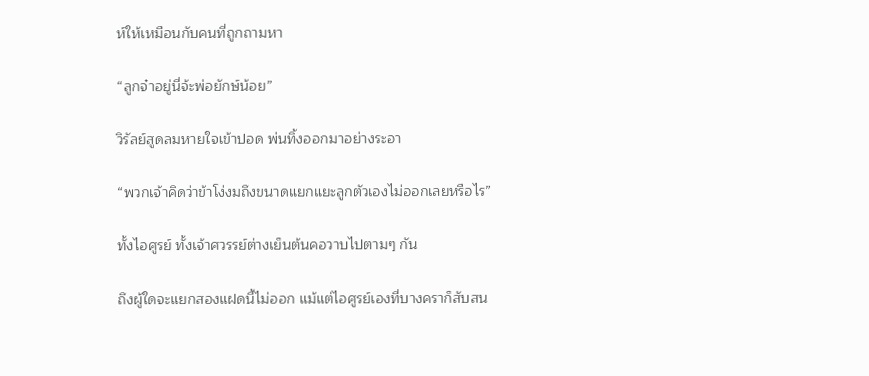ห์ให้เหมือนกับคนที่ถูกถามหา

“ลูกจ๋าอยู่นี่จ้ะพ่อยักษ์น้อย”

วิรัลย์สูดลมหายใจเข้าปอด พ่นทิ้งออกมาอย่างระอา

“พวกเจ้าคิดว่าข้าโง่งมถึงขนาดแยกแยะลูกตัวเองไม่ออกเลยหรือไร”

ทั้งไอศูรย์ ทั้งเจ้าศวรรย์ต่างเย็นต้นคอวาบไปตามๆ กัน

ถึงผู้ใดจะแยกสองแฝดนี้ไม่ออก แม้แต่ไอศูรย์เองที่บางคราก็สับสน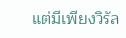แต่มีเพียงวิรัล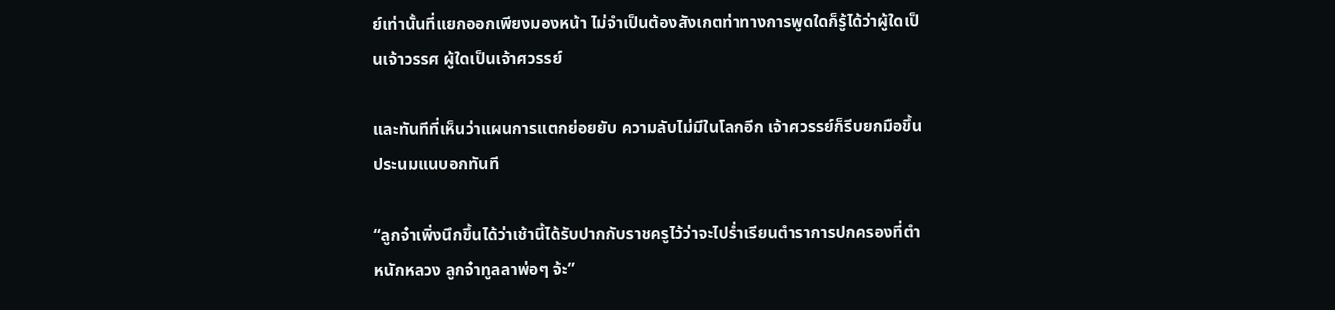ย์เท่านั้นที่แยกออกเพียงมองหน้า ไม่จำเป็นต้องสังเกตท่าทางการพูดใดก็รู้ได้ว่าผู้ใดเป็นเจ้าวรรศ ผู้ใดเป็นเจ้าศวรรย์

และทันทีที่เห็นว่าแผนการแตกย่อยยับ ความลับไม่มีในโลกอีก เจ้าศวรรย์ก็รีบยกมือขึ้นประนมแนบอกทันที

“ลูกจ๋าเพิ่งนึกขึ้นได้ว่าเช้านี้ได้รับปากกับราชครูไว้ว่าจะไปร่ำเรียนตำราการปกครองที่ตำหนักหลวง ลูกจ๋าทูลลาพ่อๆ จ้ะ”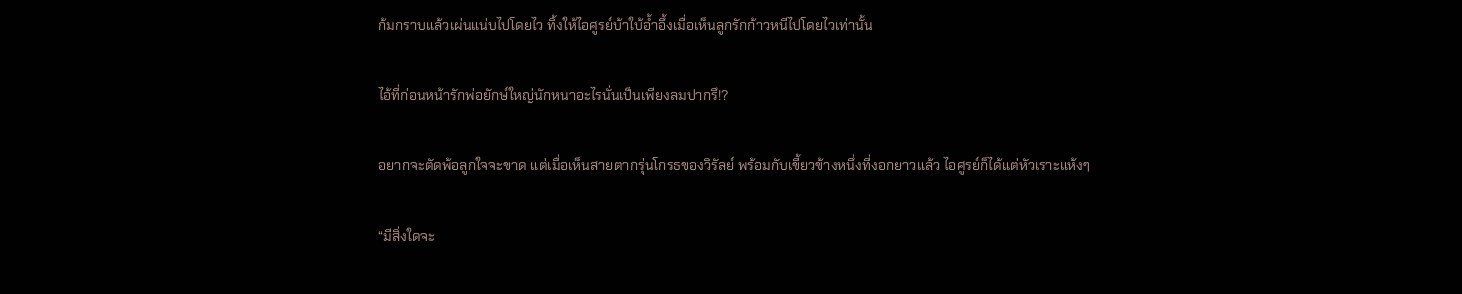ก้มกราบแล้วเผ่นแน่บไปโดยไว ทิ้งให้ไอศูรย์บ้าใบ้อ้ำอึ้งเมื่อเห็นลูกรักก้าวหนีไปโดยไวเท่านั้น

ไอ้ที่ก่อนหน้ารักพ่อยักษ์ใหญ่นักหนาอะไรนั่นเป็นเพียงลมปากรึ!?

อยากจะตัดพ้อลูกใจจะขาด แต่เมื่อเห็นสายตากรุ่นโกรธของวิรัลย์ พร้อมกับเขี้ยวข้างหนึ่งที่งอกยาวแล้ว ไอศูรย์ก็ได้แต่หัวเราะแห้งๆ

“มีสิ่งใดจะ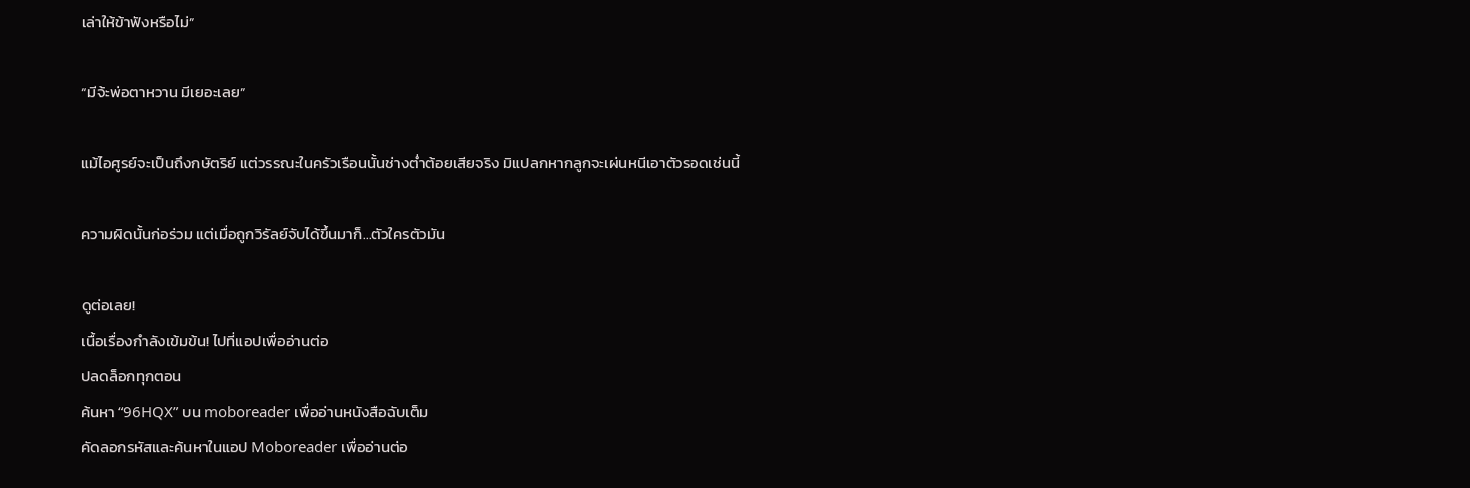เล่าให้ข้าฟังหรือไม่”

“มีจ้ะพ่อตาหวาน มีเยอะเลย”

แม้ไอศูรย์จะเป็นถึงกษัตริย์ แต่วรรณะในครัวเรือนนั้นช่างต่ำต้อยเสียจริง มิแปลกหากลูกจะเผ่นหนีเอาตัวรอดเช่นนี้

ความผิดนั้นก่อร่วม แต่เมื่อถูกวิรัลย์จับได้ขึ้นมาก็...ตัวใครตัวมัน

ดูต่อเลย!
เนื้อเรื่องกำลังเข้มข้น! ไปที่แอปเพื่ออ่านต่อ
ปลดล็อกทุกตอน
ค้นหา “96HQX” บน moboreader เพื่ออ่านหนังสือฉับเต็ม
คัดลอกรหัสและค้นหาในแอป Moboreader เพื่ออ่านต่อ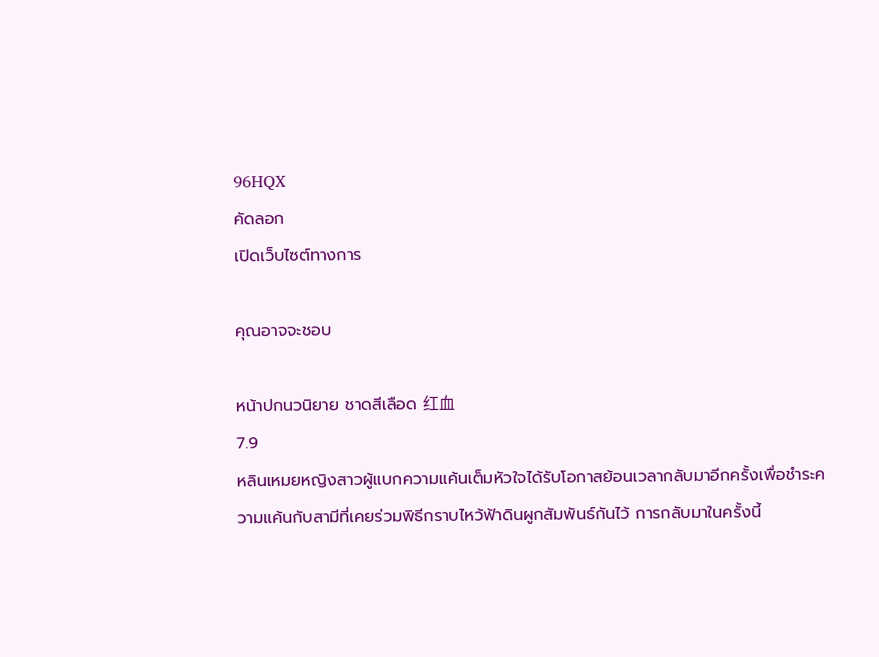96HQX
คัดลอก
เปิดเว็บไซต์ทางการ

คุณอาจจะชอบ

หน้าปกนวนิยาย ชาดสีเลือด 红血
7.9
หลินเหมยหญิงสาวผู้แบกความแค้นเต็มหัวใจได้รับโอกาสย้อนเวลากลับมาอีกครั้งเพื่อชำระความแค้นกับสามีที่เคยร่วมพิธีกราบไหว้ฟ้าดินผูกสัมพันธ์กันไว้ การกลับมาในครั้งนี้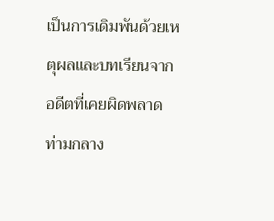เป็นการเดิมพันด้วยเหตุผลและบทเรียนจากอดีตที่เคยผิดพลาด ท่ามกลาง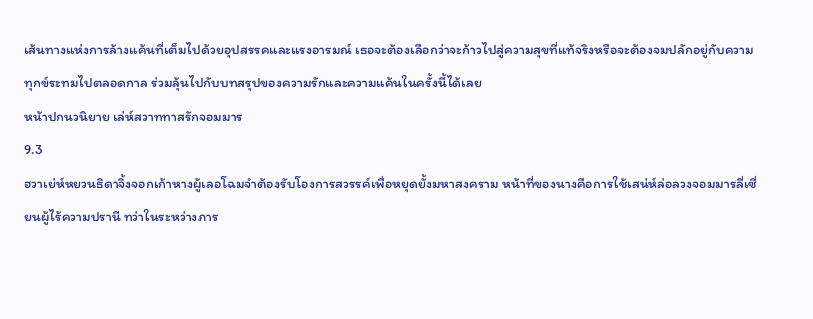เส้นทางแห่งการล้างแค้นที่เต็มไปด้วยอุปสรรคและแรงอารมณ์ เธอจะต้องเลือกว่าจะก้าวไปสู่ความสุขที่แท้จริงหรือจะต้องจมปลักอยู่กับความทุกข์ระทมไปตลอดกาล ร่วมลุ้นไปกับบทสรุปของความรักและความแค้นในครั้งนี้ได้เลย
หน้าปกนวนิยาย เล่ห์สวาททาสรักจอมมาร
9.3
ฮวาเย่ห์หยวนธิดาจิ้งจอกเก้าหางผู้เลอโฉมจำต้องรับโองการสวรรค์เพื่อหยุดยั้งมหาสงคราม หน้าที่ของนางคือการใช้เสน่ห์ล่อลวงจอมมารลี่เซี่ยนผู้ไร้ความปรานี ทว่าในระหว่างภาร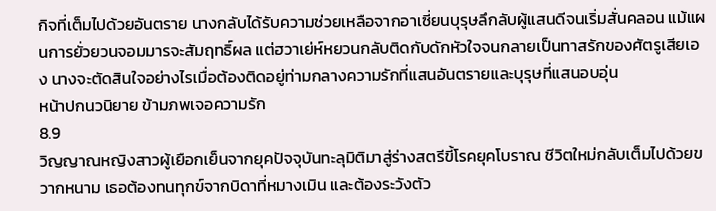กิจที่เต็มไปด้วยอันตราย นางกลับได้รับความช่วยเหลือจากอาเซี่ยนบุรุษลึกลับผู้แสนดีจนเริ่มสั่นคลอน แม้แผนการยั่วยวนจอมมารจะสัมฤทธิ์ผล แต่ฮวาเย่ห์หยวนกลับติดกับดักหัวใจจนกลายเป็นทาสรักของศัตรูเสียเอง นางจะตัดสินใจอย่างไรเมื่อต้องติดอยู่ท่ามกลางความรักที่แสนอันตรายและบุรุษที่แสนอบอุ่น
หน้าปกนวนิยาย ข้ามภพเจอความรัก
8.9
วิญญาณหญิงสาวผู้เยือกเย็นจากยุคปัจจุบันทะลุมิติมาสู่ร่างสตรีขี้โรคยุคโบราณ ชีวิตใหม่กลับเต็มไปด้วยขวากหนาม เธอต้องทนทุกข์จากบิดาที่หมางเมิน และต้องระวังตัว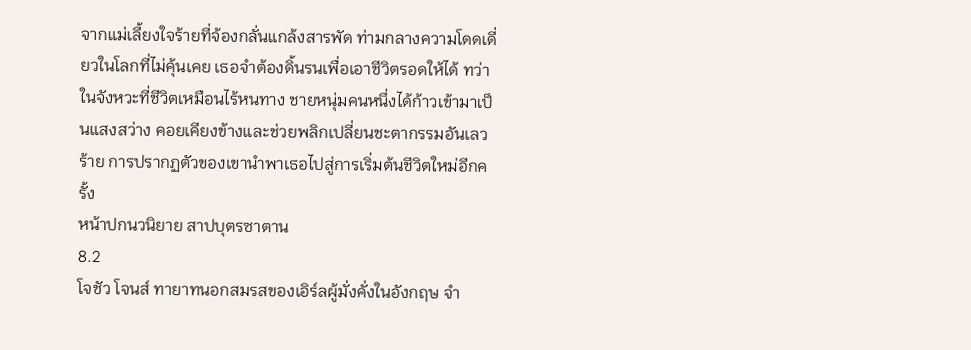จากแม่เลี้ยงใจร้ายที่จ้องกลั่นแกล้งสารพัด ท่ามกลางความโดดเดี่ยวในโลกที่ไม่คุ้นเคย เธอจำต้องดิ้นรนเพื่อเอาชีวิตรอดให้ได้ ทว่าในจังหวะที่ชีวิตเหมือนไร้หนทาง ชายหนุ่มคนหนึ่งได้ก้าวเข้ามาเป็นแสงสว่าง คอยเคียงข้างและช่วยพลิกเปลี่ยนชะตากรรมอันเลวร้าย การปรากฏตัวของเขานำพาเธอไปสู่การเริ่มต้นชีวิตใหม่อีกครั้ง
หน้าปกนวนิยาย สาปบุตรซาตาน
8.2
โจชัว โจนส์ ทายาทนอกสมรสของเอิร์ลผู้มั่งคั่งในอังกฤษ จำ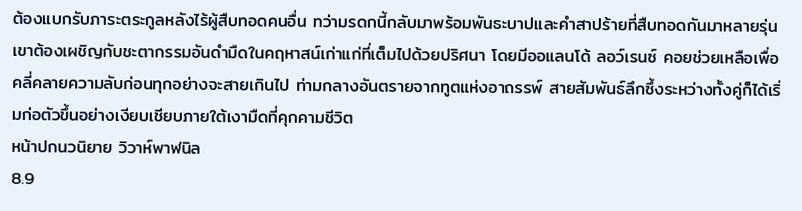ต้องแบกรับภาระตระกูลหลังไร้ผู้สืบทอดคนอื่น ทว่ามรดกนี้กลับมาพร้อมพันธะบาปและคำสาปร้ายที่สืบทอดกันมาหลายรุ่น เขาต้องเผชิญกับชะตากรรมอันดำมืดในคฤหาสน์เก่าแก่ที่เต็มไปด้วยปริศนา โดยมีออแลนโด้ ลอว์เรนซ์ คอยช่วยเหลือเพื่อคลี่คลายความลับก่อนทุกอย่างจะสายเกินไป ท่ามกลางอันตรายจากทูตแห่งอาถรรพ์ สายสัมพันธ์ลึกซึ้งระหว่างทั้งคู่ก็ได้เริ่มก่อตัวขึ้นอย่างเงียบเชียบภายใต้เงามืดที่คุกคามชีวิต
หน้าปกนวนิยาย วิวาห์พาฬนิล
8.9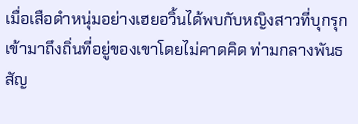เมื่อเสือดำหนุ่มอย่างเฮยอวิ้นได้พบกับหญิงสาวที่บุกรุกเข้ามาถึงถิ่นที่อยู่ของเขาโดยไม่คาดคิด ท่ามกลางพันธสัญ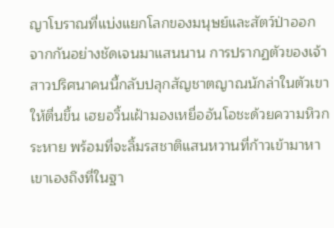ญาโบราณที่แบ่งแยกโลกของมนุษย์และสัตว์ป่าออกจากกันอย่างชัดเจนมาแสนนาน การปรากฏตัวของเจ้าสาวปริศนาคนนี้กลับปลุกสัญชาตญาณนักล่าในตัวเขาให้ตื่นขึ้น เฮยอวิ้นเฝ้ามองเหยื่ออันโอชะด้วยความหิวกระหาย พร้อมที่จะลิ้มรสชาติแสนหวานที่ก้าวเข้ามาหาเขาเองถึงที่ในฐา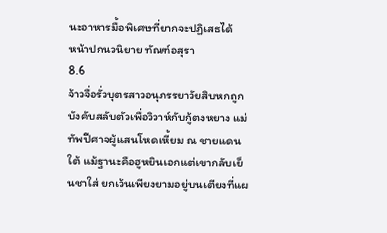นะอาหารมื้อพิเศษที่ยากจะปฏิเสธได้
หน้าปกนวนิยาย ทัณฑ์อสุรา
8.6
จ้าวจื่อรั่วบุตรสาวอนุภรรยาวัยสิบหกถูกบังคับสลับตัวเพื่อวิวาห์กับกู้ตงหยาง แม่ทัพปีศาจผู้แสนโหดเหี้ยม ณ ชายแดนใต้ แม้ฐานะคือฮูหยินเอกแต่เขากลับเย็นชาใส่ ยกเว้นเพียงยามอยู่บนเตียงที่แผ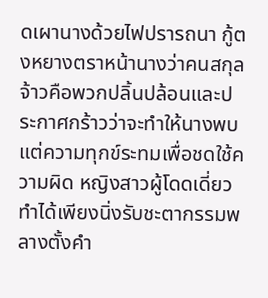ดเผานางด้วยไฟปรารถนา กู้ตงหยางตราหน้านางว่าคนสกุลจ้าวคือพวกปลิ้นปล้อนและประกาศกร้าวว่าจะทำให้นางพบแต่ความทุกข์ระทมเพื่อชดใช้ความผิด หญิงสาวผู้โดดเดี่ยวทำได้เพียงนิ่งรับชะตากรรมพลางตั้งคำ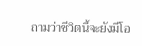ถามว่าชีวิตนี้จะยังมีโอ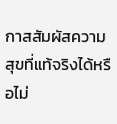กาสสัมผัสความสุขที่แท้จริงได้หรือไม่